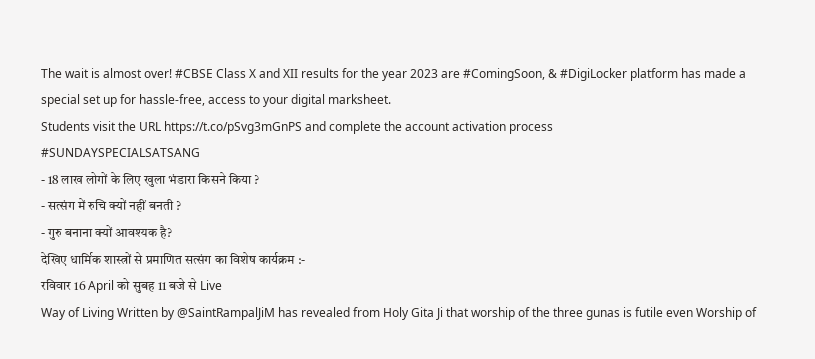The wait is almost over! #CBSE Class X and XII results for the year 2023 are #ComingSoon, & #DigiLocker platform has made a special set up for hassle-free, access to your digital marksheet.
Students visit the URL https://t.co/pSvg3mGnPS and complete the account activation process
#SUNDAYSPECIALSATSANG
- 18 लाख लोगों के लिए खुला भंडारा किसने किया ?
- सत्संग में रुचि क्यों नहीं बनती ?
- गुरु बनाना क्यों आवश्यक है?
देखिए धार्मिक शास्त्रों से प्रमाणित सत्संग का विशेष कार्यक्रम :-
रविवार 16 April को सुबह 11 बजे से Live
Way of Living Written by @SaintRampalJiM has revealed from Holy Gita Ji that worship of the three gunas is futile even Worship of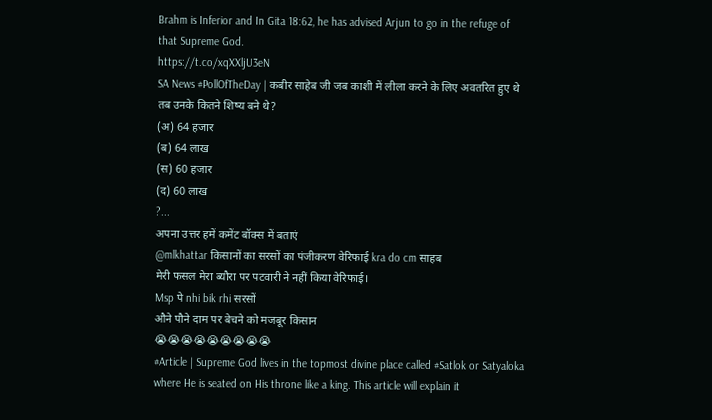Brahm is Inferior and In Gita 18:62, he has advised Arjun to go in the refuge of that Supreme God.
https://t.co/xqXXljU3eN
SA News #PollOfTheDay | कबीर साहेब जी जब काशी में लीला करने के लिए अवतरित हुए थे तब उनके कितने शिष्य बने थे?
(अ) 64 हजार
(ब) 64 लाख
(स) 60 हजार
(द) 60 लाख
?...
अपना उत्तर हमें कमेंट बॉक्स में बताएं
@mlkhattar किसानों का सरसों का पंजीकरण वेरिफाई kra do cm साहब
मेरी फसल मेरा ब्यौरा पर पटवारी ने नहीं किया वेरिफाई।
Msp पे nhi bik rhi सरसों
औने पौने दाम पर बेचने को मजबूर किसान
😭😭😭😭😭😭😭😭😭
#Article | Supreme God lives in the topmost divine place called #Satlok or Satyaloka where He is seated on His throne like a king. This article will explain it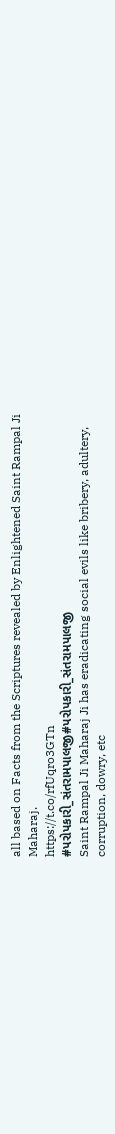all based on Facts from the Scriptures revealed by Enlightened Saint Rampal Ji Maharaj.
https://t.co/rfUqro3GTn
#પરોપકારી_સંતરામપાલજી#પરોપકારી_સંતરામપાલજી
Saint Rampal Ji Maharaj Ji has eradicating social evils like bribery, adultery, corruption, dowry, etc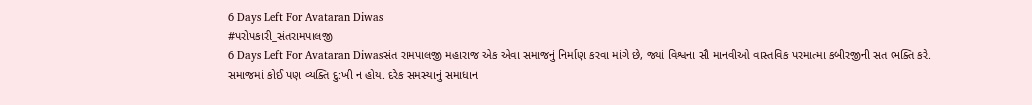6 Days Left For Avataran Diwas
#પરોપકારી_સંતરામપાલજી
6 Days Left For Avataran Diwasસંત રામપાલજી મહારાજ એક એવા સમાજનું નિર્માણ કરવા માંગે છે, જ્યાં વિશ્વના સૌ માનવીઓ વાસ્તવિક પરમાત્મા કબીરજીની સત ભક્તિ કરે. સમાજમાં કોઈ પણ વ્યક્તિ દુ:ખી ન હોય. દરેક સમસ્યાનું સમાધાન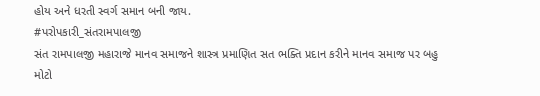હોય અને ધરતી સ્વર્ગ સમાન બની જાય.
#પરોપકારી_સંતરામપાલજી
સંત રામપાલજી મહારાજે માનવ સમાજને શાસ્ત્ર પ્રમાણિત સત ભક્તિ પ્રદાન કરીને માનવ સમાજ પર બહુ મોટો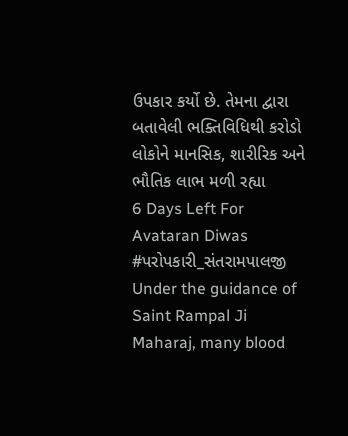ઉપકાર કર્યો છે. તેમના દ્વારા બતાવેલી ભક્તિવિધિથી કરોડો લોકોને માનસિક, શારીરિક અને ભૌતિક લાભ મળી રહ્યા
6 Days Left For Avataran Diwas
#પરોપકારી_સંતરામપાલજી
Under the guidance of Saint Rampal Ji Maharaj, many blood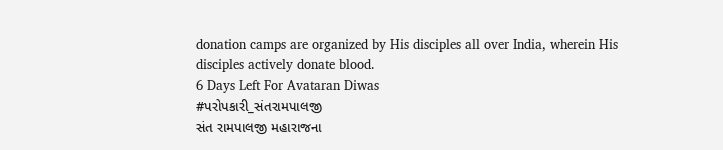donation camps are organized by His disciples all over India, wherein His disciples actively donate blood.
6 Days Left For Avataran Diwas
#પરોપકારી_સંતરામપાલજી
સંત રામપાલજી મહારાજના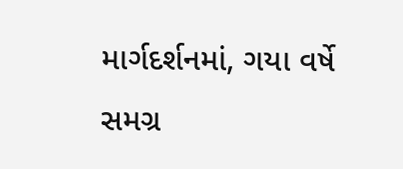માર્ગદર્શનમાં, ગયા વર્ષે સમગ્ર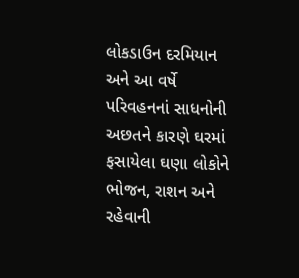લોકડાઉન દરમિયાન અને આ વર્ષે પરિવહનનાં સાધનોની અછતને કારણે ઘરમાં ફસાયેલા ઘણા લોકોને ભોજન, રાશન અને રહેવાની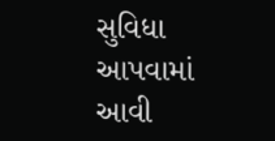સુવિધા આપવામાં આવી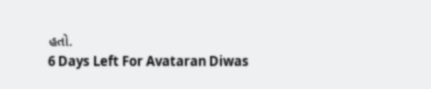હતો.
6 Days Left For Avataran Diwas